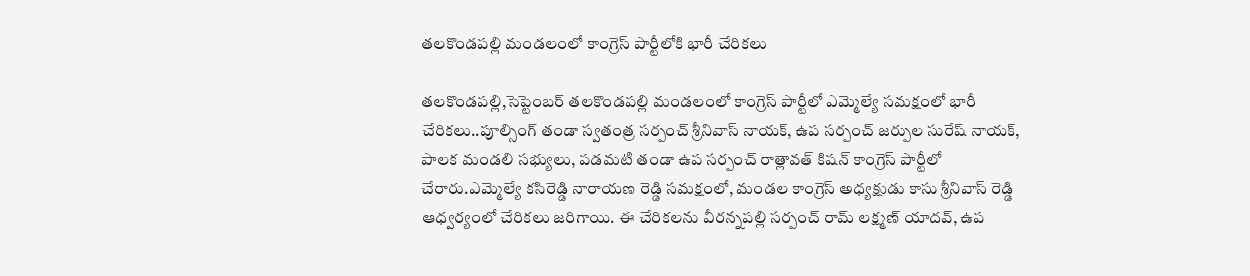తలకొండపల్లి మండలంలో కాంగ్రెస్ పార్టీలోకి భారీ చేరికలు

తలకొండపల్లి,సెప్టెంబర్ తలకొండపల్లి మండలంలో కాంగ్రెస్ పార్టీలో ఎమ్మెల్యే సమక్షంలో భారీ చేరికలు..పూల్సింగ్ తండా స్వతంత్ర సర్పంచ్ శ్రీనివాస్ నాయక్, ఉప సర్పంచ్ జర్పుల సురేష్ నాయక్, పాలక మండలి సభ్యులు, పడమటి తండా ఉప సర్పంచ్ రాత్లావత్ కిషన్ కాంగ్రెస్ పార్టీలో చేరారు.ఎమ్మెల్యే కసిరెడ్డి నారాయణ రెడ్డి సమక్షంలో, మండల కాంగ్రెస్ అధ్యక్షుడు కాసు శ్రీనివాస్ రెడ్డి ఆధ్వర్యంలో చేరికలు జరిగాయి. ఈ చేరికలను వీరన్నపల్లి సర్పంచ్ రామ్ లక్ష్మణ్ యాదవ్, ఉప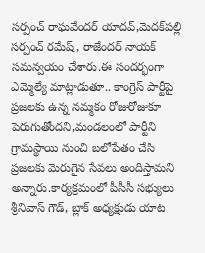సర్పంచ్ రాఘవేందర్ యాదవ్,మెదక్‌పల్లి సర్పంచ్ రమేష్, రాజేందర్ నాయక్ సమన్వయం చేశారు.ఈ సందర్భంగా ఎమ్మెల్యే మాట్లాడుతూ.. కాంగ్రెస్ పార్టీపై ప్రజలకు ఉన్న నమ్మకం రోజురోజుకూ పెరుగుతోందని,మండలంలో పార్టీని గ్రామస్థాయి నుంచి బలోపేతం చేసి ప్రజలకు మెరుగైన సేవలు అందిస్తామని అన్నారు.కార్యక్రమంలో పీసీసీ సభ్యులు శ్రీనివాస్ గౌడ్, బ్లాక్ అధ్యక్షుడు యాట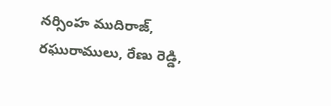నర్సింహ ముదిరాజ్, రఘురాములు, రేణు రెడ్డి,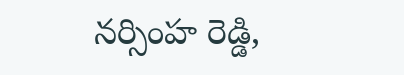నర్సింహ రెడ్డి,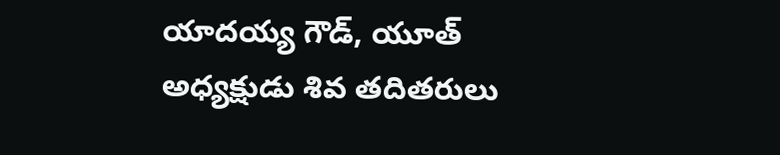యాదయ్య గౌడ్, యూత్ అధ్యక్షుడు శివ తదితరులు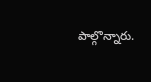పాల్గొన్నారు.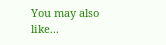You may also like...